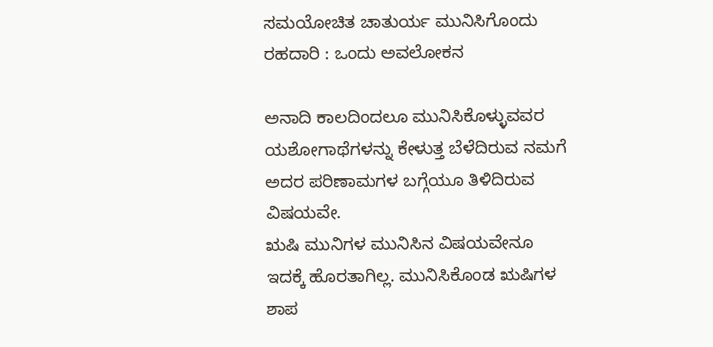ಸಮಯೋಚಿತ ಚಾತುರ್ಯ ಮುನಿಸಿಗೊಂದು ರಹದಾರಿ : ಒಂದು ಅವಲೋಕನ

ಅನಾದಿ ಕಾಲದಿಂದಲೂ ಮುನಿಸಿಕೊಳ್ಳುವವರ ಯಶೋಗಾಥೆಗಳನ್ನು ಕೇಳುತ್ತ ಬೆಳೆದಿರುವ ನಮಗೆ ಅದರ ಪರಿಣಾಮಗಳ ಬಗ್ಗೆಯೂ ತಿಳಿದಿರುವ ವಿಷಯವೇ.
ಋಷಿ ಮುನಿಗಳ ಮುನಿಸಿನ ವಿಷಯವೇನೂ ಇದಕ್ಕೆ ಹೊರತಾಗಿಲ್ಲ. ಮುನಿಸಿಕೊಂಡ ಋಷಿಗಳ ಶಾಪ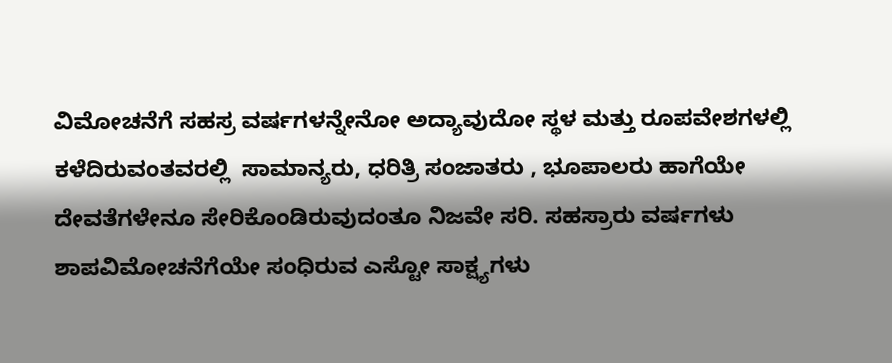ವಿಮೋಚನೆಗೆ ಸಹಸ್ರ ವರ್ಷಗಳನ್ನೇನೋ ಅದ್ಯಾವುದೋ ಸ್ಥಳ ಮತ್ತು ರೂಪವೇಶಗಳಲ್ಲಿ ಕಳೆದಿರುವಂತವರಲ್ಲಿ  ಸಾಮಾನ್ಯರು, ಧರಿತ್ರಿ ಸಂಜಾತರು , ಭೂಪಾಲರು ಹಾಗೆಯೇ ದೇವತೆಗಳೇನೂ ಸೇರಿಕೊಂಡಿರುವುದಂತೂ ನಿಜವೇ ಸರಿ. ಸಹಸ್ರಾರು ವರ್ಷಗಳು ಶಾಪವಿಮೋಚನೆಗೆಯೇ ಸಂಧಿರುವ ಎಸ್ಟೋ ಸಾಕ್ಷ್ಯಗಳು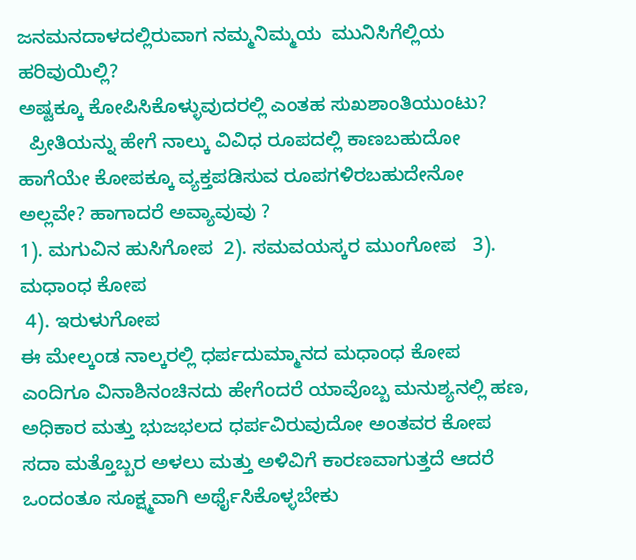ಜನಮನದಾಳದಲ್ಲಿರುವಾಗ ನಮ್ಮನಿಮ್ಮಯ  ಮುನಿಸಿಗೆಲ್ಲಿಯ ಹರಿವುಯಿಲ್ಲಿ?
ಅಷ್ಟಕ್ಕೂ ಕೋಪಿಸಿಕೊಳ್ಳುವುದರಲ್ಲಿ ಎಂತಹ ಸುಖಶಾಂತಿಯುಂಟು?
  ಪ್ರೀತಿಯನ್ನು ಹೇಗೆ ನಾಲ್ಕು ವಿವಿಧ ರೂಪದಲ್ಲಿ ಕಾಣಬಹುದೋ ಹಾಗೆಯೇ ಕೋಪಕ್ಕೂ ವ್ಯಕ್ತಪಡಿಸುವ ರೂಪಗಳಿರಬಹುದೇನೋ ಅಲ್ಲವೇ? ಹಾಗಾದರೆ ಅವ್ಯಾವುವು ?
1). ಮಗುವಿನ ಹುಸಿಗೋಪ  2). ಸಮವಯಸ್ಕರ ಮುಂಗೋಪ   3). ಮಧಾಂಧ ಕೋಪ
 4). ಇರುಳುಗೋಪ
ಈ ಮೇಲ್ಕಂಡ ನಾಲ್ಕರಲ್ಲಿ ಧರ್ಪದುಮ್ಮಾನದ ಮಧಾಂಧ ಕೋಪ ಎಂದಿಗೂ ವಿನಾಶಿನಂಚಿನದು ಹೇಗೆಂದರೆ ಯಾವೊಬ್ಬ ಮನುಶ್ಯನಲ್ಲಿ ಹಣ, ಅಧಿಕಾರ ಮತ್ತು ಭುಜಭಲದ ಧರ್ಪವಿರುವುದೋ ಅಂತವರ ಕೋಪ ಸದಾ ಮತ್ತೊಬ್ಬರ ಅಳಲು ಮತ್ತು ಅಳಿವಿಗೆ ಕಾರಣವಾಗುತ್ತದೆ ಆದರೆ ಒಂದಂತೂ ಸೂಕ್ಷ್ಮವಾಗಿ ಅರ್ಥೈಸಿಕೊಳ್ಳಬೇಕು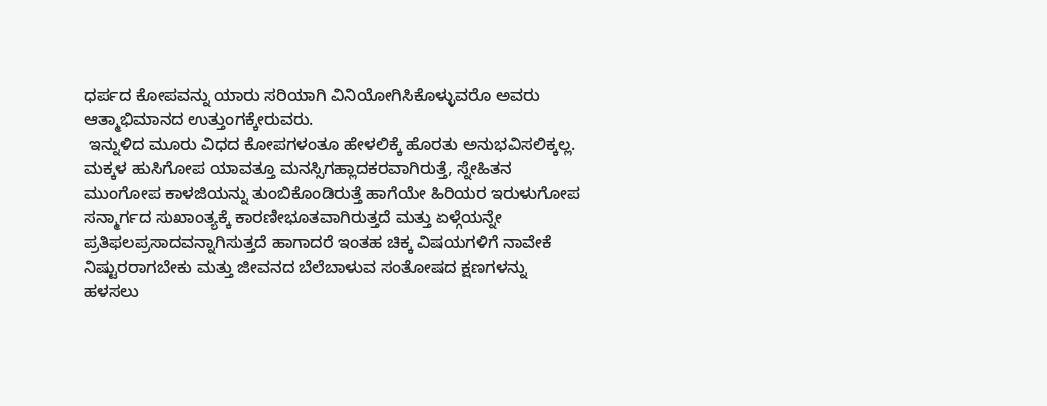ಧರ್ಪದ ಕೋಪವನ್ನು ಯಾರು ಸರಿಯಾಗಿ ವಿನಿಯೋಗಿಸಿಕೊಳ್ಳುವರೊ ಅವರು ಆತ್ಮಾಭಿಮಾನದ ಉತ್ತುಂಗಕ್ಕೇರುವರು.
 ಇನ್ನುಳಿದ ಮೂರು ವಿಧದ ಕೋಪಗಳಂತೂ ಹೇಳಲಿಕ್ಕೆ ಹೊರತು ಅನುಭವಿಸಲಿಕ್ಕಲ್ಲ. ಮಕ್ಕಳ ಹುಸಿಗೋಪ ಯಾವತ್ತೂ ಮನಸ್ಸಿಗಹ್ಲಾದಕರವಾಗಿರುತ್ತೆ, ಸ್ನೇಹಿತನ ಮುಂಗೋಪ ಕಾಳಜಿಯನ್ನು ತುಂಬಿಕೊಂಡಿರುತ್ತೆ ಹಾಗೆಯೇ ಹಿರಿಯರ ಇರುಳುಗೋಪ ಸನ್ಮಾರ್ಗದ ಸುಖಾಂತ್ಯಕ್ಕೆ ಕಾರಣೀಭೂತವಾಗಿರುತ್ತದೆ ಮತ್ತು ಏಳ್ಗೆಯನ್ನೇ ಪ್ರತಿಫಲಪ್ರಸಾದವನ್ನಾಗಿಸುತ್ತದೆ ಹಾಗಾದರೆ ಇಂತಹ ಚಿಕ್ಕ ವಿಷಯಗಳಿಗೆ ನಾವೇಕೆ ನಿಷ್ಟುರರಾಗಬೇಕು ಮತ್ತು ಜೀವನದ ಬೆಲೆಬಾಳುವ ಸಂತೋಷದ ಕ್ಷಣಗಳನ್ನು ಹಳಸಲು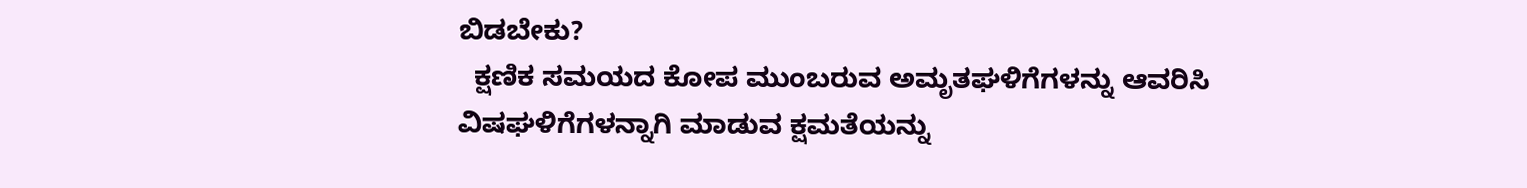ಬಿಡಬೇಕು?
  ಕ್ಷಣಿಕ ಸಮಯದ ಕೋಪ ಮುಂಬರುವ ಅಮೃತಘಳಿಗೆಗಳನ್ನು ಆವರಿಸಿ ವಿಷಘಳಿಗೆಗಳನ್ನಾಗಿ ಮಾಡುವ ಕ್ಷಮತೆಯನ್ನು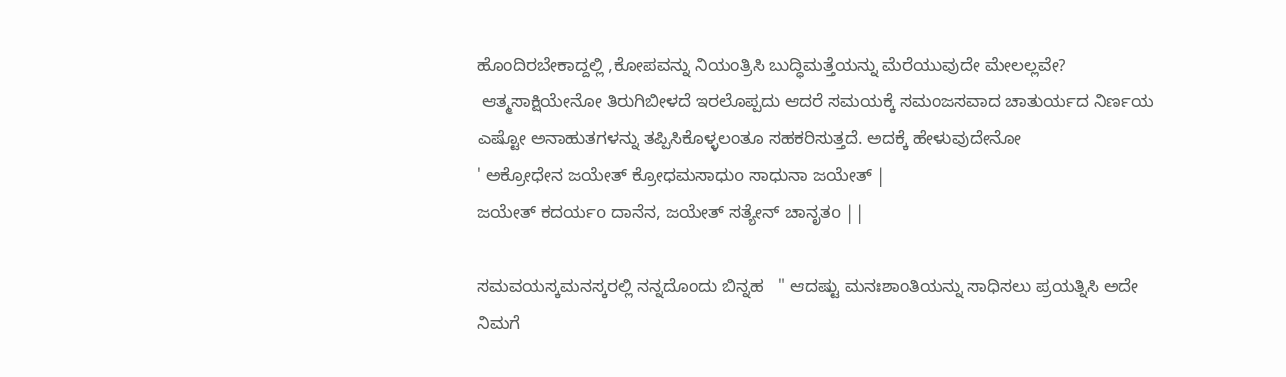ಹೊಂದಿರಬೇಕಾದ್ದಲ್ಲಿ ,ಕೋಪವನ್ನು ನಿಯಂತ್ರಿಸಿ ಬುದ್ಧಿಮತ್ತೆಯನ್ನು ಮೆರೆಯುವುದೇ ಮೇಲಲ್ಲವೇ?
 ಆತ್ಮಸಾಕ್ಷಿಯೇನೋ ತಿರುಗಿಬೀಳದೆ ಇರಲೊಪ್ಪದು ಆದರೆ ಸಮಯಕ್ಕೆ ಸಮಂಜಸವಾದ ಚಾತುರ್ಯದ ನಿರ್ಣಯ ಎಷ್ಟೋ ಅನಾಹುತಗಳನ್ನು ತಪ್ಪಿಸಿಕೊಳ್ಳಲಂತೂ ಸಹಕರಿಸುತ್ತದೆ. ಅದಕ್ಕೆ ಹೇಳುವುದೇನೋ
' ಅಕ್ರೋಧೇನ ಜಯೇತ್ ಕ್ರೋಧಮಸಾಧುo ಸಾಧುನಾ ಜಯೇತ್ |
ಜಯೇತ್ ಕದರ್ಯo ದಾನೆನ, ಜಯೇತ್ ಸತ್ಯೇನ್ ಚಾನೃತo ||

ಸಮವಯಸ್ಕಮನಸ್ಕರಲ್ಲಿ ನನ್ನದೊಂದು ಬಿನ್ನಹ   " ಆದಷ್ಟು ಮನಃಶಾಂತಿಯನ್ನು ಸಾಧಿಸಲು ಪ್ರಯತ್ನಿಸಿ ಅದೇ ನಿಮಗೆ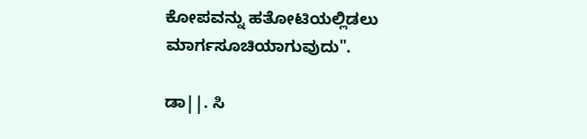ಕೋಪವನ್ನು ಹತೋಟಿಯಲ್ಲಿಡಲು ಮಾರ್ಗಸೂಚಿಯಾಗುವುದು".

ಡಾ||. ಸಿ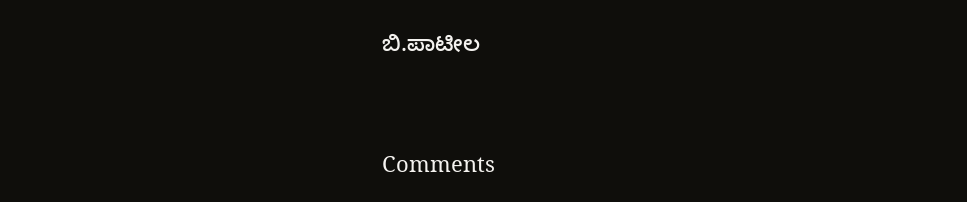ಬಿ.ಪಾಟೀಲ




Comments